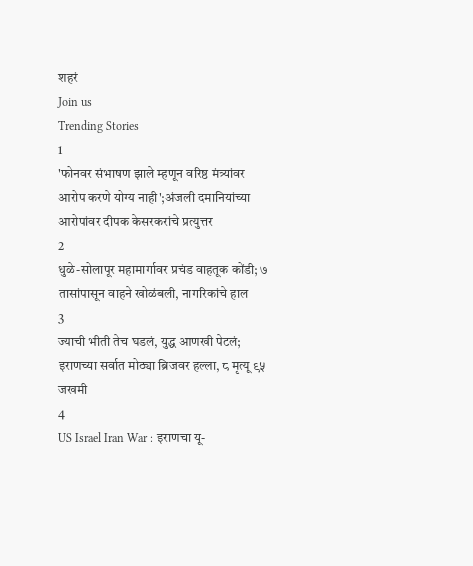शहरं
Join us
Trending Stories
1
'फोनवर संभाषण झाले म्हणून वरिष्ठ मंत्र्यांवर आरोप करणे योग्य नाही';अंजली दमानियांच्या आरोपांवर दीपक केसरकरांचे प्रत्युत्तर
2
धुळे-सोलापूर महामार्गावर प्रचंड वाहतूक कोंडी; ७ तासांपासून वाहने खोळंबली, नागरिकांचे हाल
3
ज्याची भीती तेच घडलं, युद्ध आणखी पेटलं; इराणच्या सर्वात मोठ्या ब्रिजवर हल्ला, ८ मृत्यू ९५ जखमी
4
US Israel Iran War : इराणचा यू-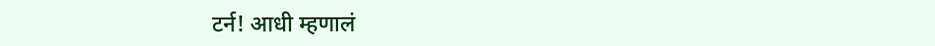टर्न! आधी म्हणालं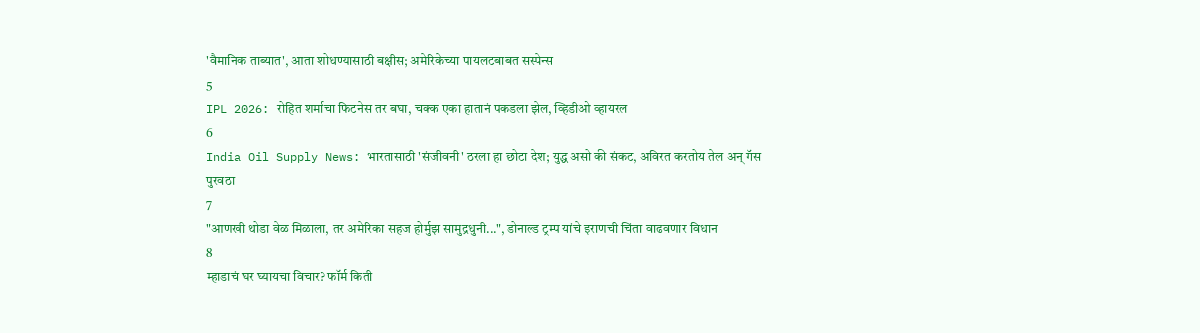'वैमानिक ताब्यात', आता शोधण्यासाठी बक्षीस; अमेरिकेच्या पायलटबाबत सस्पेन्स
5
IPL 2026: रोहित शर्माचा फिटनेस तर बघा, चक्क एका हातानं पकडला झेल, व्हिडीओ व्हायरल
6
India Oil Supply News: भारतासाठी 'संजीवनी' ठरला हा छोटा देश; युद्ध असो की संकट, अविरत करतोय तेल अन् गॅस पुरवठा
7
"आणखी थोडा वेळ मिळाला, तर अमेरिका सहज होर्मुझ सामुद्रधुनी...", डोनाल्ड ट्रम्प यांचे इराणची चिंता वाढवणार विधान
8
म्हाडाचं घर घ्यायचा विचार? फॉर्म किती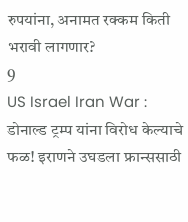रुपयांना, अनामत रक्कम किती भरावी लागणार?
9
US Israel Iran War : डोनाल्ड ट्रम्प यांना विरोध केल्याचे फळ! इराणने उघडला फ्रान्ससाठी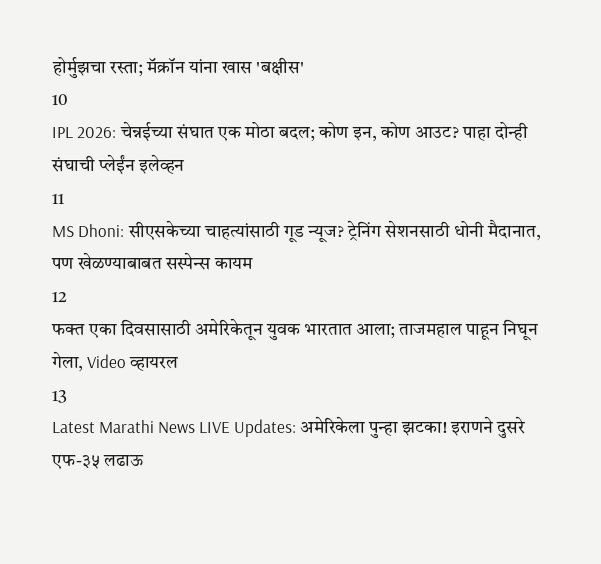होर्मुझचा रस्ता; मॅक्रॉन यांना खास 'बक्षीस'
10
IPL 2026: चेन्नईच्या संघात एक मोठा बदल; कोण इन, कोण आउट? पाहा दोन्ही संघाची प्लेईंन इलेव्हन
11
MS Dhoni: सीएसकेच्या चाहत्यांसाठी गूड न्यूज? ट्रेनिंग सेशनसाठी धोनी मैदानात, पण खेळण्याबाबत सस्पेन्स कायम
12
फक्त एका दिवसासाठी अमेरिकेतून युवक भारतात आला; ताजमहाल पाहून निघून गेला, Video व्हायरल
13
Latest Marathi News LIVE Updates: अमेरिकेला पुन्हा झटका! इराणने दुसरे एफ-३५ लढाऊ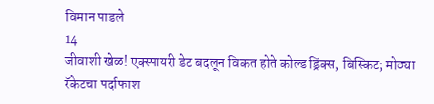विमान पाडले
14
जीवाशी खेळ! एक्स्पायरी डेट बदलून विकत होते कोल्ड ड्रिंक्स, बिस्किट; मोठ्या रॅकेटचा पर्दाफाश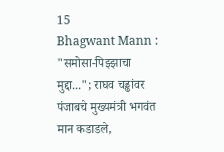15
Bhagwant Mann : "समोसा-पिझ्झाचा मुद्दा..."; राघव चड्ढांवर पंजाबचे मुख्यमंत्री भगवंत मान कडाडले,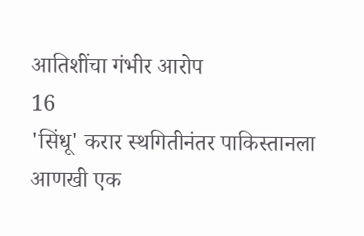आतिशींचा गंभीर आरोप
16
'सिंधू' करार स्थगितीनंतर पाकिस्तानला आणखी एक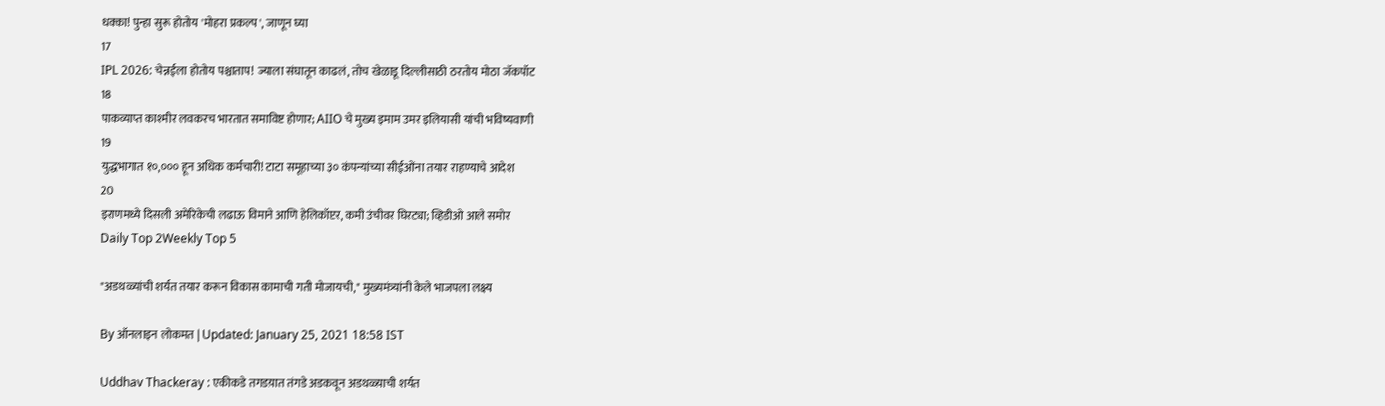धक्का! पुन्हा सुरू होतोय 'मोहरा प्रकल्प', जाणून घ्या
17
IPL 2026: चेन्नईला होतोय पश्चाताप! ज्याला संघातून काढलं, तोच खेळाडू दिल्लीसाठी ठरतोय मोठा जॅकपॉट
18
पाकव्याप्त काश्मीर लवकरच भारतात समाविष्ट होणार; AIIO चे मुख्य इमाम उमर इलियासी यांची भविष्यवाणी
19
युद्धभागात १०,००० हून अधिक कर्मचारी! टाटा समूहाच्या ३० कंपन्यांच्या सीईओंना तयार राहण्याचे आदेश
20
इराणमध्ये दिसली अमेरिकेची लढाऊ विमाने आणि हेलिकॉप्टर, कमी उंचीवर घिरट्या; व्हिडीओ आले समोर
Daily Top 2Weekly Top 5

"अडथळ्यांची शर्यत तयार करून विकास कामाची गती मोजायची," मुख्यमंत्र्यांनी केले भाजपला लक्ष्य

By ऑनलाइन लोकमत | Updated: January 25, 2021 18:58 IST

Uddhav Thackeray : एकीकडे तगडय़ात तंगडे अडकवून अडथळ्य़ाची शर्यत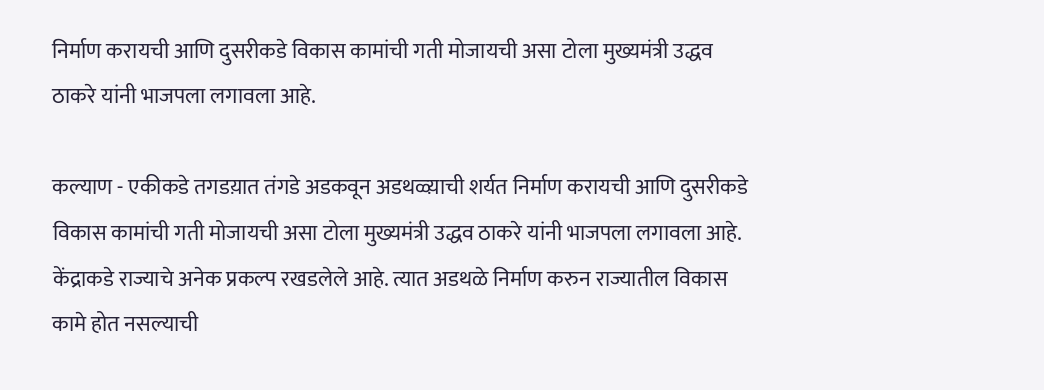निर्माण करायची आणि दुसरीकडे विकास कामांची गती मोजायची असा टोला मुख्यमंत्री उद्धव ठाकरे यांनी भाजपला लगावला आहे.

कल्याण - एकीकडे तगडय़ात तंगडे अडकवून अडथळ्य़ाची शर्यत निर्माण करायची आणि दुसरीकडे विकास कामांची गती मोजायची असा टोला मुख्यमंत्री उद्धव ठाकरे यांनी भाजपला लगावला आहे. केंद्राकडे राज्याचे अनेक प्रकल्प रखडलेले आहे. त्यात अडथळे निर्माण करुन राज्यातील विकास कामे होत नसल्याची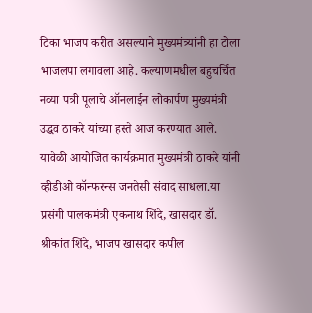टिका भाजप करीत असल्याने मुख्यमंत्र्यांनी हा टोला भाजलपा लगावला आहे. कल्याणमधील बहुचर्चित नव्या पत्री पूलाचे ऑनलाईन लोकार्पण मुख्यमंत्री उद्धव ठाकरे यांच्या हस्ते आज करण्यात आले. यावेळी आयोजित कार्यक्रमात मुख्यमंत्री ठाकरे यांनी व्हीडीओ कॉन्फरन्स जनतेसी संवाद साधला.या प्रसंगी पालकमंत्री एकनाथ शिंदे, खासदार डॉ. श्रीकांत शिंदे, भाजप खासदार कपील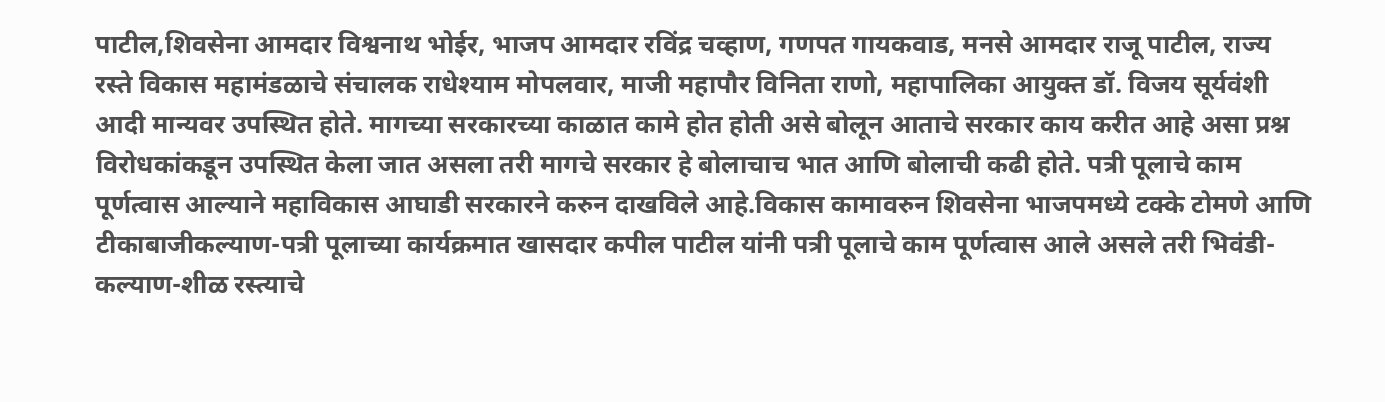पाटील,शिवसेना आमदार विश्वनाथ भोईर, भाजप आमदार रविंद्र चव्हाण, गणपत गायकवाड, मनसे आमदार राजू पाटील, राज्य रस्ते विकास महामंडळाचे संचालक राधेश्याम मोपलवार, माजी महापौर विनिता राणो, महापालिका आयुक्त डॉ. विजय सूर्यवंशी आदी मान्यवर उपस्थित होते. मागच्या सरकारच्या काळात कामे होत होती असे बोलून आताचे सरकार काय करीत आहे असा प्रश्न विरोधकांकडून उपस्थित केला जात असला तरी मागचे सरकार हे बोलाचाच भात आणि बोलाची कढी होते. पत्री पूलाचे काम पूर्णत्वास आल्याने महाविकास आघाडी सरकारने करुन दाखविले आहे.विकास कामावरुन शिवसेना भाजपमध्ये टक्के टोमणे आणि टीकाबाजीकल्याण-पत्री पूलाच्या कार्यक्रमात खासदार कपील पाटील यांनी पत्री पूलाचे काम पूर्णत्वास आले असले तरी भिवंडी-कल्याण-शीळ रस्त्याचे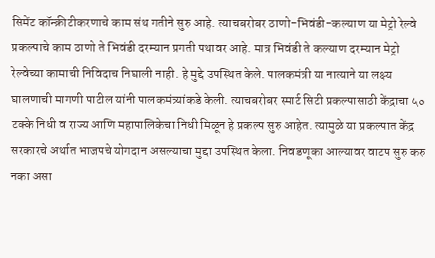सिमेंट कॉन्क्रीटीकरणाचे काम संथ गतीने सुरु आहे. त्याचबरोबर ठाणो-भिवंडी-कल्याण या मेट्रो रेल्वे प्रकल्पाचे काम ठाणो ते भिवंडी दरम्यान प्रगती पथावर आहे. मात्र भिवंडी ते कल्याण दरम्यान मेट्रो रेल्वेच्या कामाची निविदाच निघाली नाही. हे मुद्दे उपस्थित केले. पालकमंत्री या नात्याने या लक्ष्य घालणाची मागणी पाटील यांनी पालकमंत्र्यांकडे केली. त्याचबरोबर स्मार्ट सिटी प्रकल्पासाठी केंद्राचा ५० टक्के निधी व राज्य आणि महापालिकेचा निधी मिळून हे प्रकल्प सुरु आहेत. त्यामुळे या प्रकल्पात केंद्र सरकारचे अर्थात भाजपचे योगदान असल्याचा मुद्दा उपस्थित केला. निवडणूका आल्यावर वाटप सुरु करु नका असा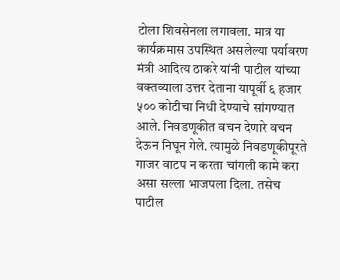टोला शिवसेनला लगावला. मात्र या कार्यक्रमास उपस्थित असलेल्या पर्यावरण मंत्री आदित्य ठाकरे यांनी पाटील यांच्या वक्तव्याला उत्तर देताना यापूर्वी ६ हजार ५०० कोटीचा निधी देण्याचे सांगण्यात आले. निवडणूकीत वचन देणारे वचन देऊन निघून गेले. त्यामुळे निवडणूकीपूरते गाजर वाटप न करता चांगली कामे करा असा सल्ला भाजपला दिला. तसेच पाटील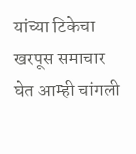यांच्या टिकेचा खरपूस समाचार घेत आम्ही चांगली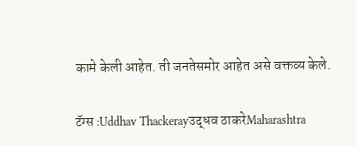कामे केली आहेत. ती जनतेसमोर आहेत असे वक्तव्य केले.

टॅग्स :Uddhav Thackerayउद्धव ठाकरेMaharashtra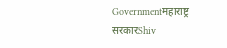Governmentमहाराष्ट्र सरकारShiv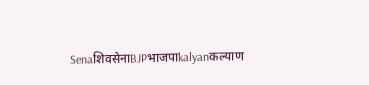SenaशिवसेनाBJPभाजपाkalyanकल्याण